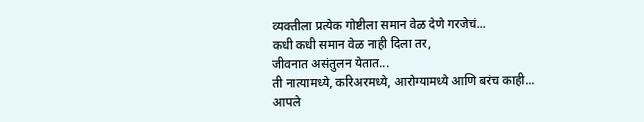व्यक्तीला प्रत्येक गोष्टीला समान वेळ देणे गरजेचं...
कधी कधी समान वेळ नाही दिला तर,
जीवनात असंतुलन येतात...
ती नात्यामध्ये, करिअरमध्ये, आरोग्यामध्ये आणि बरंच काही...
आपले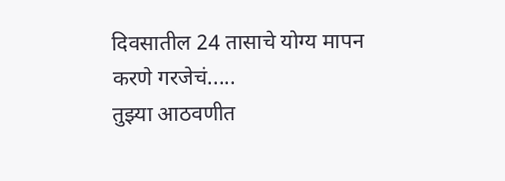दिवसातील 24 तासाचे योग्य मापन करणे गरजेचं.....
तुझ्या आठवणीत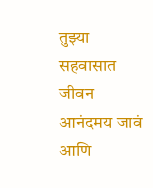तुझ्या सहवासात जीवन आनंदमय जावं आणि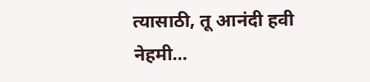त्यासाठी, तू आनंदी हवी नेहमी...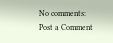No comments:
Post a Comment